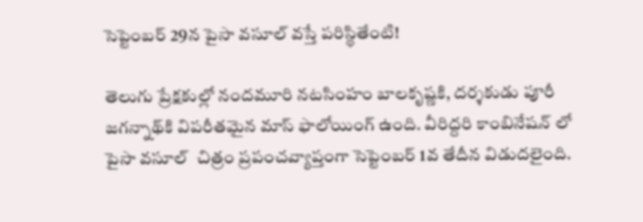సెప్టెంబర్‌ 29న పైసా వసూల్ వస్తే పరిస్థితేంటి!

తెలుగు ప్రేక్షకుల్లో నందమూరి నటసింహం బాలకృష్ణకి, దర్శకుడు పూరీ జగన్నాథ్‌కి విపరీతమైన మాస్‌ ఫాలోయింగ్‌ ఉంది. వీరిద్దరి కాంబినేషన్ లో పైసా వసూల్  చిత్రం ప్రపంచవ్యాప్తంగా సెప్టెంబర్‌ 1వ తేదీన విడుదలైంది.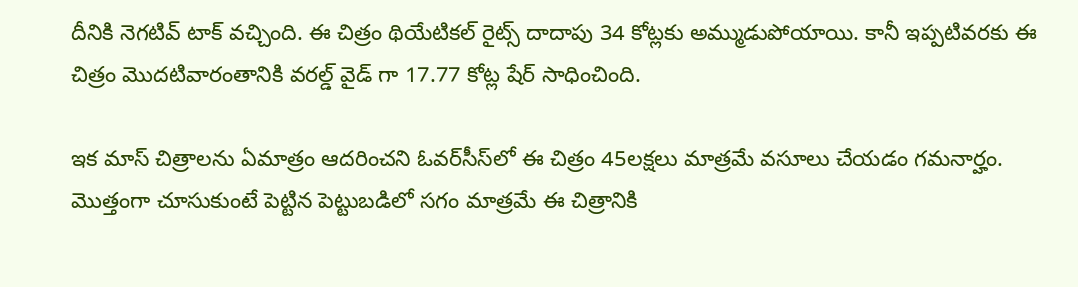దీనికి నెగటివ్‌ టాక్‌ వచ్చింది. ఈ చిత్రం థియేటికల్‌ రైట్స్‌ దాదాపు 34 కోట్లకు అమ్ముడుపోయాయి. కానీ ఇప్పటివరకు ఈ చిత్రం మొదటివారంతానికి వరల్డ్ వైడ్ గా 17.77 కోట్ల షేర్ సాధించింది.

ఇక మాస్‌ చిత్రాలను ఏమాత్రం ఆదరించని ఓవర్‌సీస్‌లో ఈ చిత్రం 45లక్షలు మాత్రమే వసూలు చేయడం గమనార్హం. మొత్తంగా చూసుకుంటే పెట్టిన పెట్టుబడిలో సగం మాత్రమే ఈ చిత్రానికి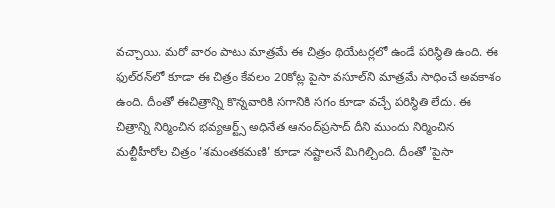వచ్చాయి. మరో వారం పాటు మాత్రమే ఈ చిత్రం థియేటర్లలో ఉండే పరిస్థితి ఉంది. ఈ ఫుల్‌రన్‌లో కూడా ఈ చిత్రం కేవలం 20కోట్ల పైసా వసూల్‌ని మాత్రమే సాధించే అవకాశం ఉంది. దీంతో ఈచిత్రాన్ని కొన్నవారికి సగానికి సగం కూడా వచ్చే పరిస్థితి లేదు. ఈ చిత్రాన్ని నిర్మించిన భవ్యఆర్ట్స్‌ అధినేత ఆనంద్‌ప్రసాద్‌ దీని ముందు నిర్మించిన మల్టీహీరోల చిత్రం 'శమంతకమణి' కూడా నష్టాలనే మిగిల్చింది. దీంతో 'పైసా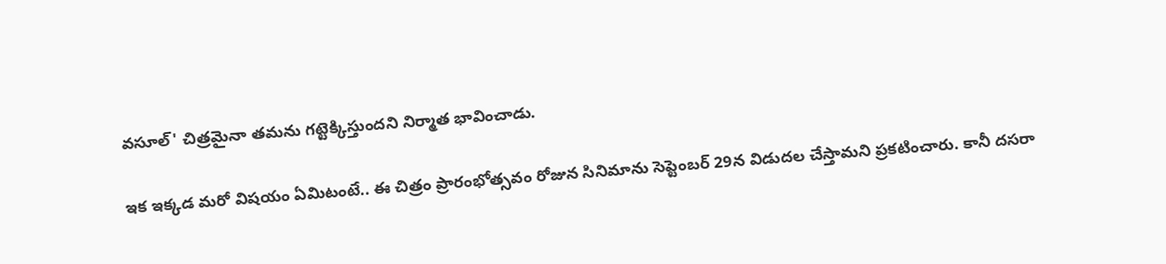వసూల్‌' చిత్రమైనా తమను గట్టెక్కిస్తుందని నిర్మాత భావించాడు.

ఇక ఇక్కడ మరో విషయం ఏమిటంటే.. ఈ చిత్రం ప్రారంభోత్సవం రోజున సినిమాను సెప్టెంబర్‌ 29న విడుదల చేస్తామని ప్రకటించారు. కానీ దసరా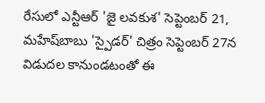రేసులో ఎన్టీఆర్‌ 'జై లవకుశ' సెప్టెంబర్‌ 21, మహేష్‌బాబు 'స్పైడర్‌' చిత్రం సెప్టెంబర్‌ 27న విడుదల కానుండటంతో ఈ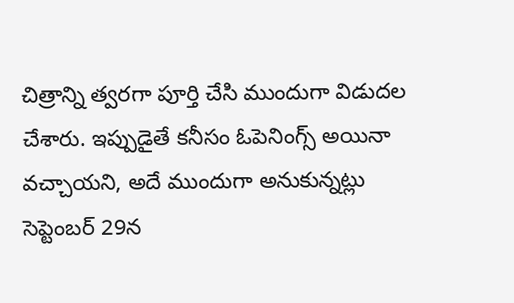చిత్రాన్ని త్వరగా పూర్తి చేసి ముందుగా విడుదల చేశారు. ఇప్పుడైతే కనీసం ఓపెనింగ్స్‌ అయినా వచ్చాయని, అదే ముందుగా అనుకున్నట్లు సెప్టెంబర్‌ 29న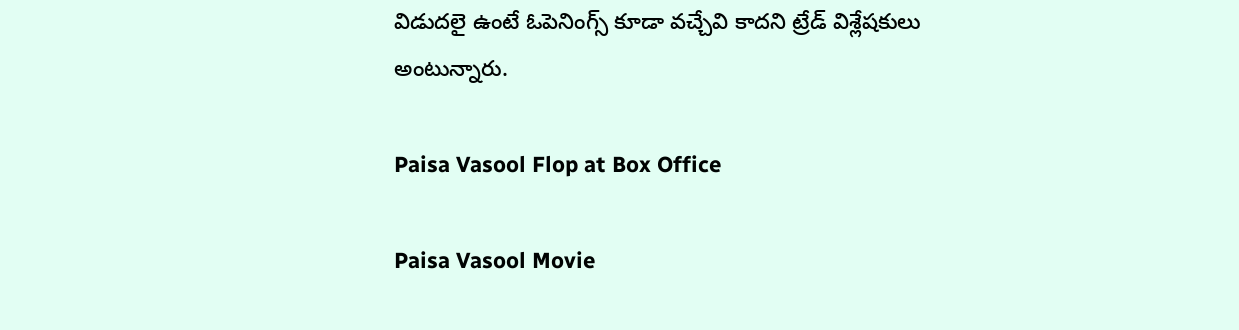విడుదలై ఉంటే ఓపెనింగ్స్‌ కూడా వచ్చేవి కాదని ట్రేడ్‌ విశ్లేషకులు అంటున్నారు.

Paisa Vasool Flop at Box Office

Paisa Vasool Movie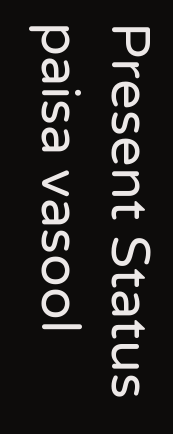Present Status
paisa vasool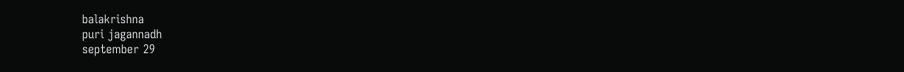balakrishna
puri jagannadh
september 29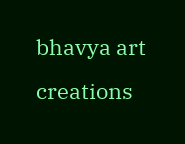bhavya art creations